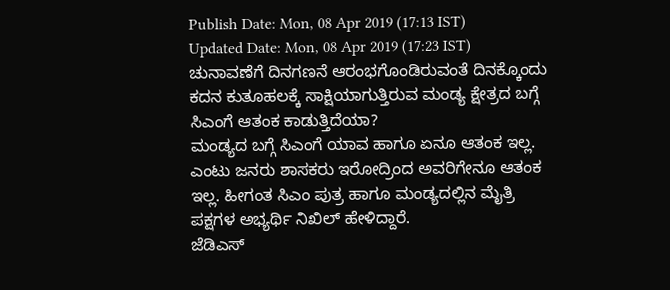Publish Date: Mon, 08 Apr 2019 (17:13 IST)
Updated Date: Mon, 08 Apr 2019 (17:23 IST)
ಚುನಾವಣೆಗೆ ದಿನಗಣನೆ ಆರಂಭಗೊಂಡಿರುವಂತೆ ದಿನಕ್ಕೊಂದು ಕದನ ಕುತೂಹಲಕ್ಕೆ ಸಾಕ್ಷಿಯಾಗುತ್ತಿರುವ ಮಂಡ್ಯ ಕ್ಷೇತ್ರದ ಬಗ್ಗೆ ಸಿಎಂಗೆ ಆತಂಕ ಕಾಡುತ್ತಿದೆಯಾ?
ಮಂಡ್ಯದ ಬಗ್ಗೆ ಸಿಎಂಗೆ ಯಾವ ಹಾಗೂ ಏನೂ ಆತಂಕ ಇಲ್ಲ. ಎಂಟು ಜನರು ಶಾಸಕರು ಇರೋದ್ರಿಂದ ಅವರಿಗೇನೂ ಆತಂಕ ಇಲ್ಲ. ಹೀಗಂತ ಸಿಎಂ ಪುತ್ರ ಹಾಗೂ ಮಂಡ್ಯದಲ್ಲಿನ ಮೈತ್ರಿ ಪಕ್ಷಗಳ ಅಭ್ಯರ್ಥಿ ನಿಖಿಲ್ ಹೇಳಿದ್ದಾರೆ.
ಜೆಡಿಎಸ್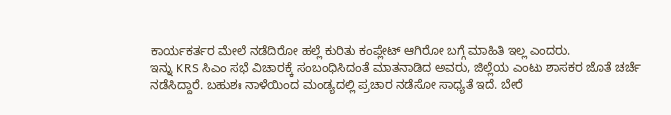ಕಾರ್ಯಕರ್ತರ ಮೇಲೆ ನಡೆದಿರೋ ಹಲ್ಲೆ ಕುರಿತು ಕಂಪ್ಲೇಟ್ ಆಗಿರೋ ಬಗ್ಗೆ ಮಾಹಿತಿ ಇಲ್ಲ ಎಂದರು.
ಇನ್ನು KRS ಸಿಎಂ ಸಭೆ ವಿಚಾರಕ್ಕೆ ಸಂಬಂಧಿಸಿದಂತೆ ಮಾತನಾಡಿದ ಅವರು, ಜಿಲ್ಲೆಯ ಎಂಟು ಶಾಸಕರ ಜೊತೆ ಚರ್ಚೆ ನಡೆಸಿದ್ದಾರೆ. ಬಹುಶಃ ನಾಳೆಯಿಂದ ಮಂಡ್ಯದಲ್ಲಿ ಪ್ರಚಾರ ನಡೆಸೋ ಸಾಧ್ಯತೆ ಇದೆ. ಬೇರೆ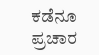ಕಡೆನೂ ಪ್ರಚಾರ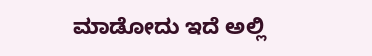ಮಾಡೋದು ಇದೆ ಅಲ್ಲಿ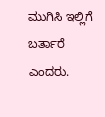ಮುಗಿಸಿ ಇಲ್ಲಿಗೆ ಬರ್ತಾರೆ ಎಂದರು.